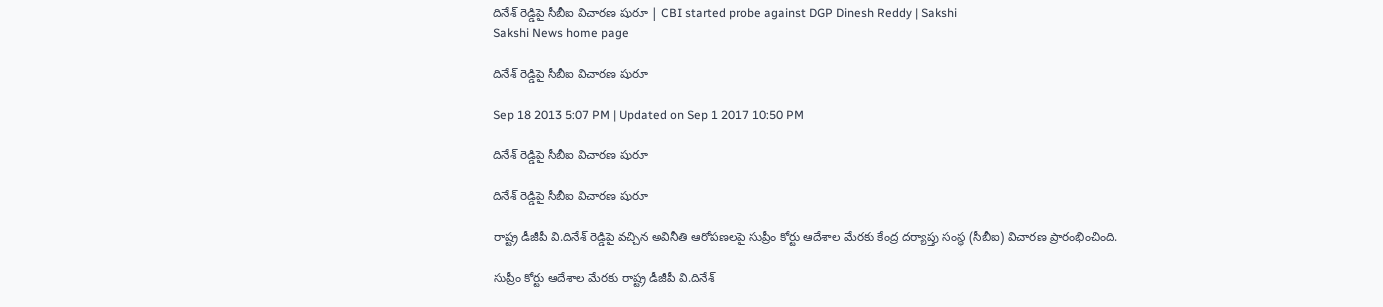దినేశ్ రెడ్డిపై సీబీఐ విచారణ షురూ | CBI started probe against DGP Dinesh Reddy | Sakshi
Sakshi News home page

దినేశ్ రెడ్డిపై సీబీఐ విచారణ షురూ

Sep 18 2013 5:07 PM | Updated on Sep 1 2017 10:50 PM

దినేశ్ రెడ్డిపై సీబీఐ విచారణ షురూ

దినేశ్ రెడ్డిపై సీబీఐ విచారణ షురూ

రాష్ట్ర డీజీపీ వి.దినేశ్ రెడ్డిపై వచ్చిన అవినీతి ఆరోపణలపై సుప్రీం కోర్టు ఆదేశాల మేరకు కేంద్ర దర్యాప్తు సంస్థ (సీబీఐ) విచారణ ప్రారంభించింది.

సుప్రీం కోర్టు ఆదేశాల మేరకు రాష్ట్ర డీజీపీ వి.దినేశ్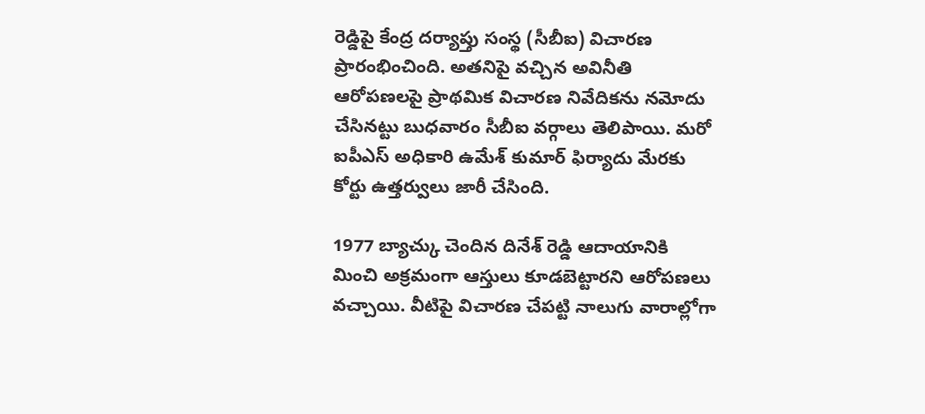రెడ్డిపై కేంద్ర దర్యాప్తు సంస్థ (సీబీఐ) విచారణ ప్రారంభించింది. అతనిపై వచ్చిన అవినీతి ఆరోపణలపై ప్రాథమిక విచారణ నివేదికను నమోదు చేసినట్టు బుధవారం సీబీఐ వర్గాలు తెలిపాయి. మరో ఐపీఎస్ అధికారి ఉమేశ్ కుమార్ ఫిర్యాదు మేరకు కోర్టు ఉత్తర్వులు జారీ చేసింది.

1977 బ్యాచ్కు చెందిన దినేశ్ రెడ్డి ఆదాయానికి మించి అక్రమంగా ఆస్తులు కూడబెట్టారని ఆరోపణలు వచ్చాయి. వీటిపై విచారణ చేపట్టి నాలుగు వారాల్లోగా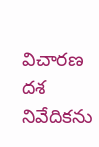విచారణ దశ నివేదికను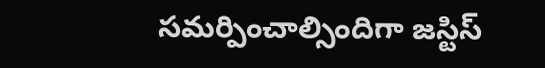సమర్పించాల్సిందిగా జస్టిస్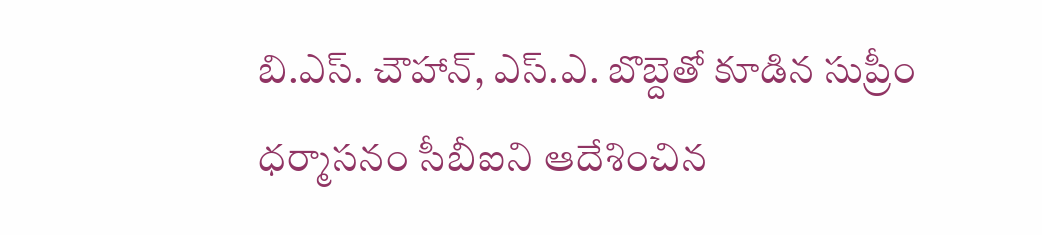బి.ఎస్. చౌహాన్, ఎస్.ఎ. బొబ్దెతో కూడిన సుప్రీం ధర్మాసనం సీబీఐని ఆదేశించిన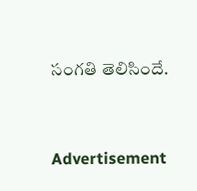సంగతి తెలిసిందే.



Advertisement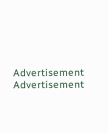Advertisement
Advertisement